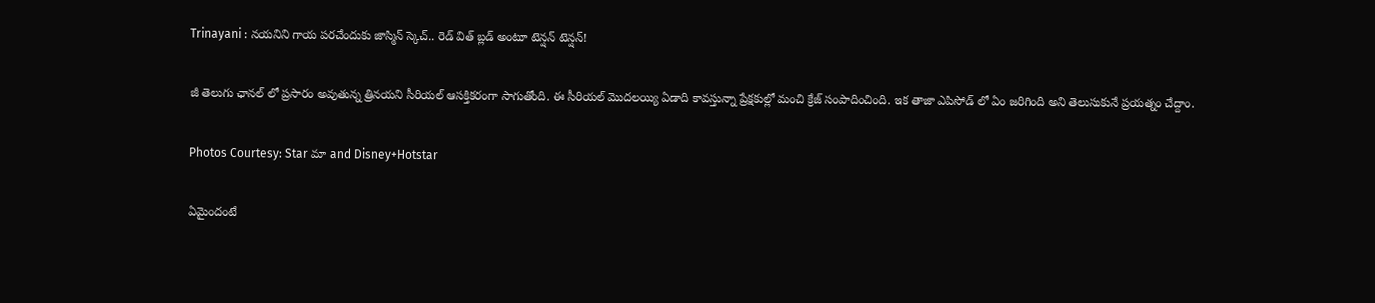Trinayani : నయనిని గాయ పరచేందుకు జాస్మిన్ స్కెచ్.. రెడ్ విత్ బ్లడ్ అంటూ టెన్షన్ టెన్షన్!

జీ తెలుగు ఛానల్ లో ప్రసారం అవుతున్న త్రినయని సీరియల్ ఆసక్తికరంగా సాగుతోంది. ఈ సీరియల్ మొదలయ్యి ఏడాది కావస్తున్నా ప్రేక్షకుల్లో మంచి క్రేజ్ సంపాదించింది. ఇక తాజా ఎపిసోడ్ లో ఏం జరిగింది అని తెలుసుకునే ప్రయత్నం చేద్దాం.

Photos Courtesy: Star మా and Disney+Hotstar

ఏమైందంటే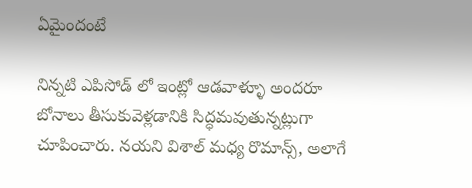ఏమైందంటే

నిన్నటి ఎపిసోడ్ లో ఇంట్లో ఆడవాళ్ళూ అందరూ బోనాలు తీసుకువెళ్లడానికి సిద్ధమవుతున్నట్లుగా చూపించారు. నయని విశాల్ మధ్య రొమాన్స్, అలాగే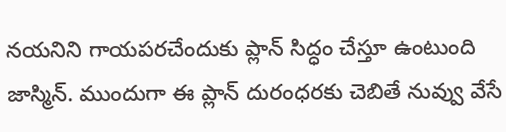నయనిని గాయపరచేందుకు ప్లాన్ సిద్ధం చేస్తూ ఉంటుంది జాస్మిన్. ముందుగా ఈ ప్లాన్ దురంధరకు చెబితే నువ్వు వేసే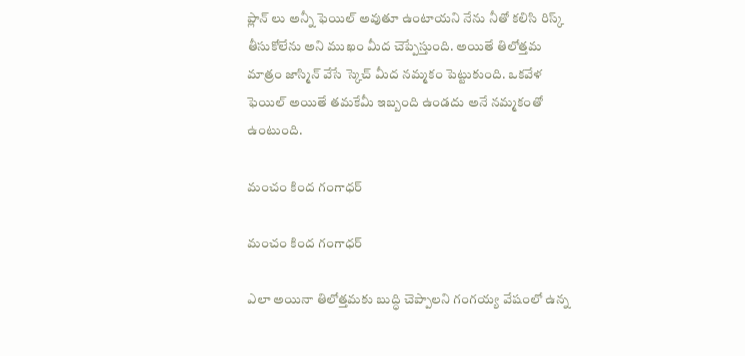ప్లాన్ లు అన్నీ ఫెయిల్ అవుతూ ఉంటాయని నేను నీతో కలిసి రిస్క్ తీసుకోలేను అని ముఖం మీద చెప్పేస్తుంది. అయితే తిలోత్తమ మాత్రం జాస్మిన్ వేసే స్కెచ్ మీద నమ్మకం పెట్టుకుంది. ఒకవేళ ఫెయిల్ అయితే తమకేమీ ఇబ్బంది ఉండదు అనే నమ్మకంతో ఉంటుంది.

మంచం కింద గంగాధర్

మంచం కింద గంగాధర్

ఎలా అయినా తిలోత్తమకు బుద్ధి చెప్పాలని గంగయ్య వేషంలో ఉన్న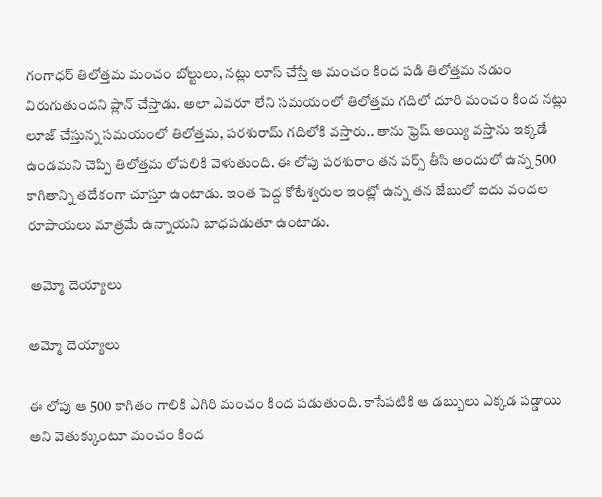గంగాధర్ తిలోత్తమ మంచం బోల్టులు, నట్లు లూస్ చేస్తే ఆ మంచం కింద పడి తిలోత్తమ నడుం విరుగుతుందని ప్లాన్ చేస్తాడు. అలా ఎవరూ లేని సమయంలో తిలోత్తమ గదిలో దూరి మంచం కింద నట్లు లూజ్ చేస్తున్న సమయంలో తిలోత్తమ, పరశురామ్ గదిలోకి వస్తారు.. తాను ఫ్రెష్ అయ్యి వస్తాను ఇక్కడే ఉండమని చెప్పి తిలోత్తమ లోపలికి వెళుతుంది. ఈ లోపు పరశురాం తన పర్స్ తీసి అందులో ఉన్న 500 కాగితాన్ని తదేకంగా చూస్తూ ఉంటాడు. ఇంత పెద్ద కోటేశ్వరుల ఇంట్లో ఉన్న తన జేబులో ఐదు వందల రూపాయలు మాత్రమే ఉన్నాయని బాధపడుతూ ఉంటాడు.

 అమ్మో దెయ్యాలు

అమ్మో దెయ్యాలు

ఈ లోపు ఆ 500 కాగితం గాలికి ఎగిరి మంచం కింద పడుతుంది. కాసేపటికి ఆ డబ్బులు ఎక్కడ పడ్డాయి అని వెతుక్కుంటూ మంచం కింద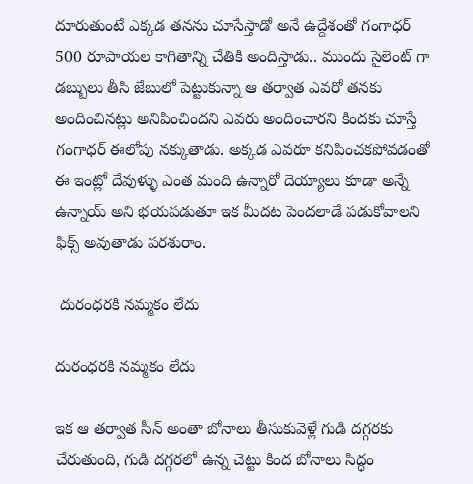దూరుతుంటే ఎక్కడ తనను చూసేస్తాడో అనే ఉద్దేశంతో గంగాధర్ 500 రూపాయల కాగితాన్ని చేతికి అందిస్తాడు.. ముందు సైలెంట్ గా డబ్బులు తీసి జేబులో పెట్టుకున్నా ఆ తర్వాత ఎవరో తనకు అందించినట్లు అనిపించిందని ఎవరు అందించారని కిందకు చూస్తే గంగాధర్ ఈలోపు నక్కుతాడు. అక్కడ ఎవరూ కనిపించకపోవడంతో ఈ ఇంట్లో దేవుళ్ళు ఎంత మంది ఉన్నారో దెయ్యాలు కూడా అన్నే ఉన్నాయ్ అని భయపడుతూ ఇక మీదట పెందలాడే పడుకోవాలని ఫిక్స్ అవుతాడు పరశురాం.

 దురంధరకి నమ్మకం లేదు

దురంధరకి నమ్మకం లేదు

ఇక ఆ తర్వాత సీన్ అంతా బోనాలు తీసుకువెళ్లే గుడి దగ్గరకు చేరుతుంది, గుడి దగ్గరలో ఉన్న చెట్టు కింద బోనాలు సిద్ధం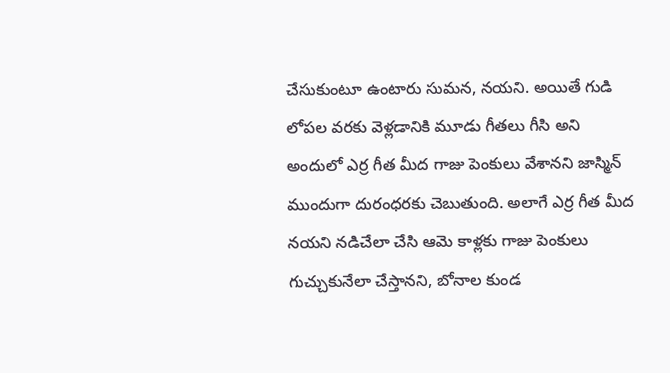చేసుకుంటూ ఉంటారు సుమన, నయని. అయితే గుడి లోపల వరకు వెళ్లడానికి మూడు గీతలు గీసి అని అందులో ఎర్ర గీత మీద గాజు పెంకులు వేశానని జాస్మిన్ ముందుగా దురంధరకు చెబుతుంది. అలాగే ఎర్ర గీత మీద నయని నడిచేలా చేసి ఆమె కాళ్లకు గాజు పెంకులు గుచ్చుకునేలా చేస్తానని, బోనాల కుండ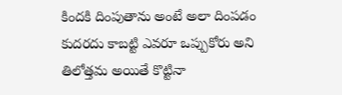కిందకి దింపుతాను అంటే అలా దింపడం కుదరదు కాబట్టి ఎవరూ ఒప్పుకోరు అని తిలోత్తమ అయితే కొట్టినా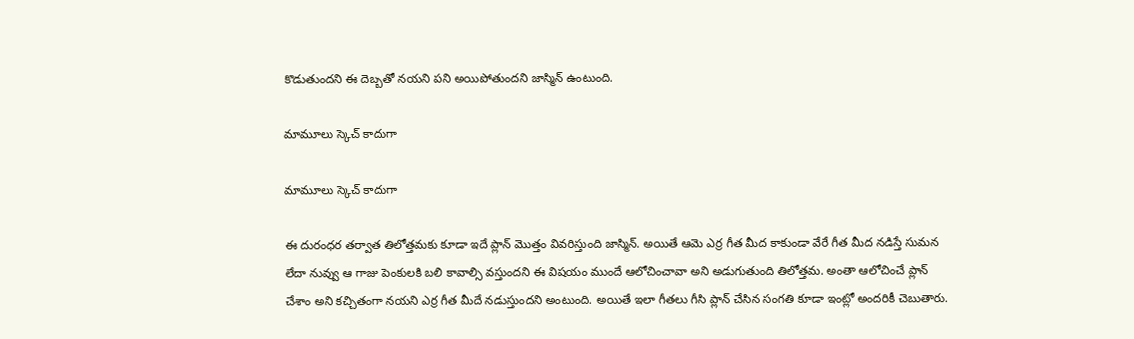కొడుతుందని ఈ దెబ్బతో నయని పని అయిపోతుందని జాస్మిన్ ఉంటుంది.

మామూలు స్కెచ్ కాదుగా

మామూలు స్కెచ్ కాదుగా

ఈ దురంధర తర్వాత తిలోత్తమకు కూడా ఇదే ప్లాన్ మొత్తం వివరిస్తుంది జాస్మిన్. అయితే ఆమె ఎర్ర గీత మీద కాకుండా వేరే గీత మీద నడిస్తే సుమన లేదా నువ్వు ఆ గాజు పెంకులకి బలి కావాల్సి వస్తుందని ఈ విషయం ముందే ఆలోచించావా అని అడుగుతుంది తిలోత్తమ. అంతా ఆలోచించే ప్లాన్ చేశాం అని కచ్చితంగా నయని ఎర్ర గీత మీదే నడుస్తుందని అంటుంది. అయితే ఇలా గీతలు గీసి ప్లాన్ చేసిన సంగతి కూడా ఇంట్లో అందరికీ చెబుతారు.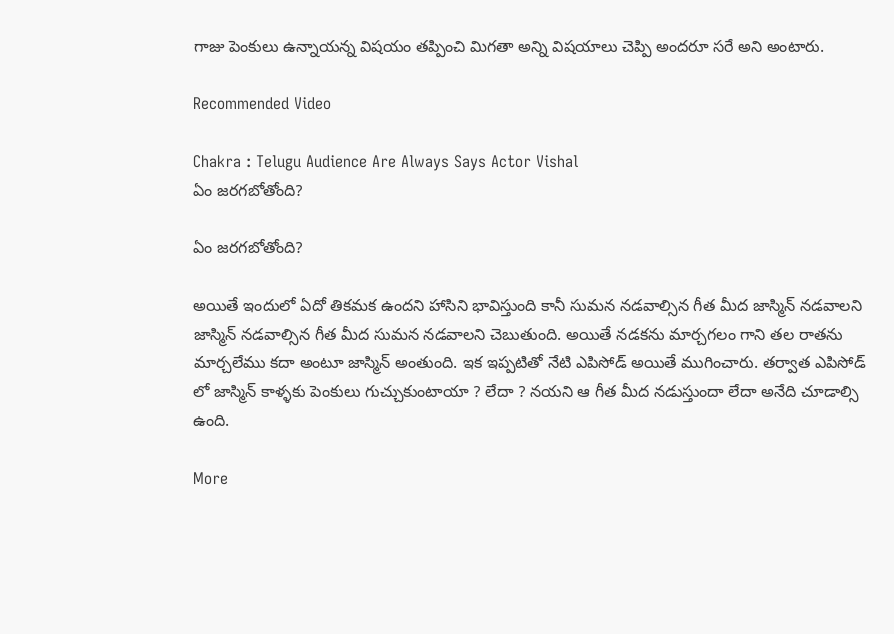గాజు పెంకులు ఉన్నాయన్న విషయం తప్పించి మిగతా అన్ని విషయాలు చెప్పి అందరూ సరే అని అంటారు.

Recommended Video

Chakra : Telugu Audience Are Always Says Actor Vishal
ఏం జరగబోతోంది?

ఏం జరగబోతోంది?

అయితే ఇందులో ఏదో తికమక ఉందని హాసిని భావిస్తుంది కానీ సుమన నడవాల్సిన గీత మీద జాస్మిన్ నడవాలని జాస్మిన్ నడవాల్సిన గీత మీద సుమన నడవాలని చెబుతుంది. అయితే నడకను మార్చగలం గాని తల రాతను మార్చలేము కదా అంటూ జాస్మిన్ అంతుంది. ఇక ఇప్పటితో నేటి ఎపిసోడ్ అయితే ముగించారు. తర్వాత ఎపిసోడ్ లో జాస్మిన్ కాళ్ళకు పెంకులు గుచ్చుకుంటాయా ? లేదా ? నయని ఆ గీత మీద నడుస్తుందా లేదా అనేది చూడాల్సి ఉంది.

More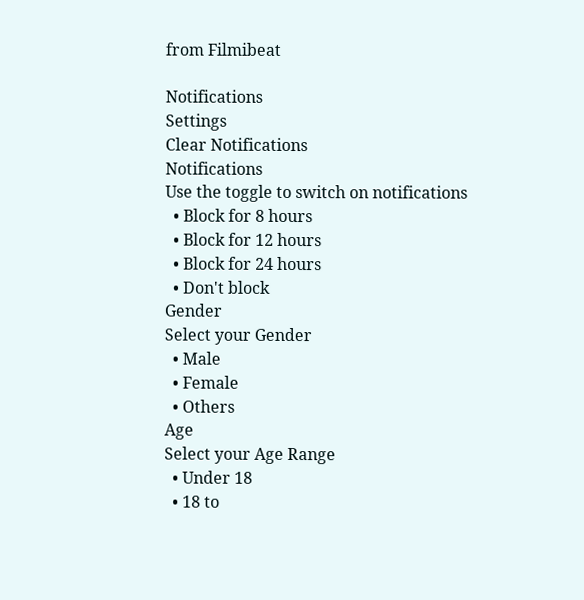from Filmibeat

Notifications
Settings
Clear Notifications
Notifications
Use the toggle to switch on notifications
  • Block for 8 hours
  • Block for 12 hours
  • Block for 24 hours
  • Don't block
Gender
Select your Gender
  • Male
  • Female
  • Others
Age
Select your Age Range
  • Under 18
  • 18 to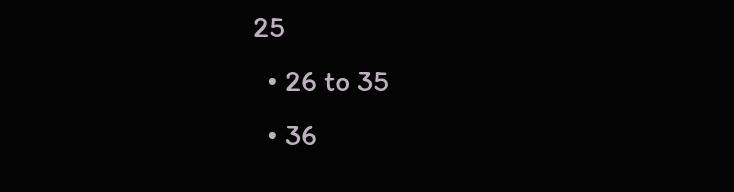25
  • 26 to 35
  • 36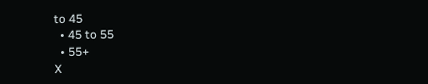to 45
  • 45 to 55
  • 55+
X